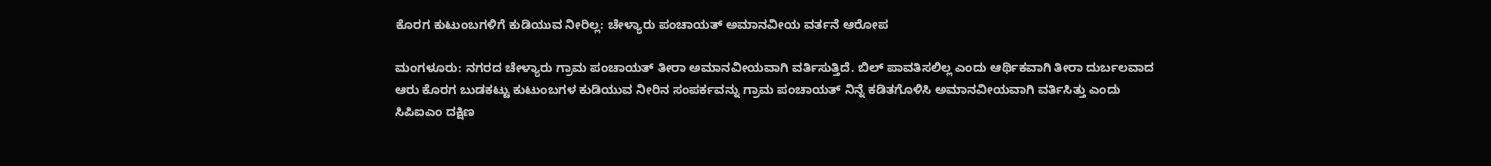ಕೊರಗ ಕುಟುಂಬಗಳಿಗೆ ಕುಡಿಯುವ ನೀರಿಲ್ಲ: ಚೇಳ್ಯಾರು ಪಂಚಾಯತ್ ಅಮಾನವೀಯ ವರ್ತನೆ ಆರೋಪ

ಮಂಗಳೂರು: ನಗರದ ಚೇಳ್ಯಾರು ಗ್ರಾಮ ಪಂಚಾಯತ್ ತೀರಾ ಅಮಾನವೀಯವಾಗಿ ವರ್ತಿಸುತ್ತಿದೆ. ಬಿಲ್ ಪಾವತಿಸಲಿಲ್ಲ ಎಂದು ಆರ್ಥಿಕವಾಗಿ ತೀರಾ ದುರ್ಬಲವಾದ ಆರು ಕೊರಗ ಬುಡಕಟ್ಟು ಕುಟುಂಬಗಳ ಕುಡಿಯುವ ನೀರಿನ ಸಂಪರ್ಕವನ್ನು ಗ್ರಾಮ ಪಂಚಾಯತ್ ನಿನ್ನೆ ಕಡಿತಗೊಳಿಸಿ ಅಮಾನವೀಯವಾಗಿ ವರ್ತಿಸಿತ್ತು ಎಂದು ಸಿಪಿಐಎಂ ದಕ್ಷಿಣ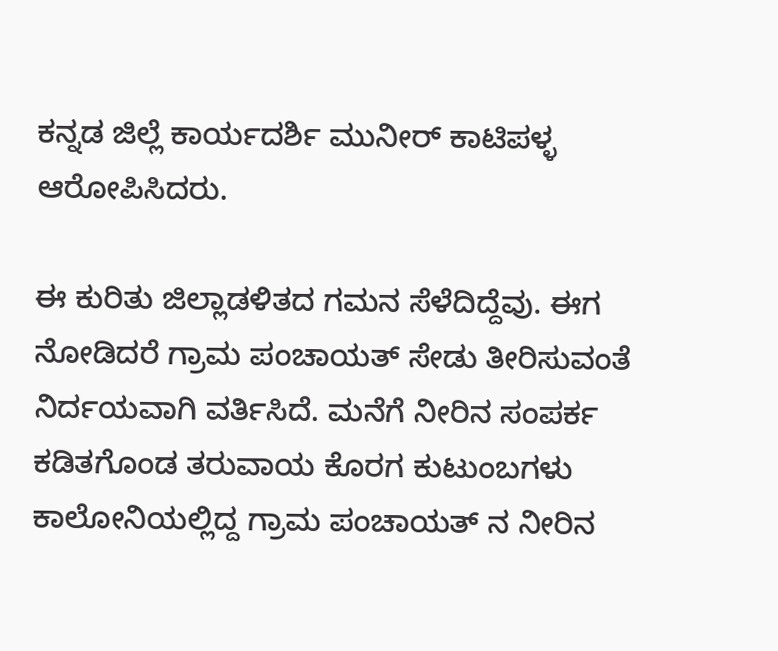ಕನ್ನಡ ಜಿಲ್ಲೆ ಕಾರ್ಯದರ್ಶಿ ಮುನೀರ್ ಕಾಟಿಪಳ್ಳ ಆರೋಪಿಸಿದರು.

ಈ ಕುರಿತು ಜಿಲ್ಲಾಡಳಿತದ ಗಮನ ಸೆಳೆದಿದ್ದೆವು. ಈಗ ನೋಡಿದರೆ ಗ್ರಾಮ ಪಂಚಾಯತ್ ಸೇಡು ತೀರಿಸುವಂತೆ ನಿರ್ದಯವಾಗಿ ವರ್ತಿಸಿದೆ. ಮನೆಗೆ ನೀರಿನ ಸಂಪರ್ಕ ಕಡಿತಗೊಂಡ ತರುವಾಯ ಕೊರಗ ಕುಟುಂಬಗಳು ಕಾಲೋನಿಯಲ್ಲಿದ್ದ ಗ್ರಾಮ ಪಂಚಾಯತ್ ನ ನೀರಿನ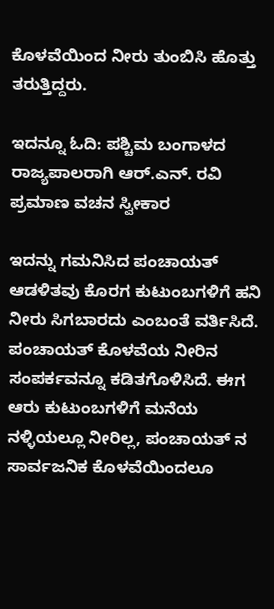ಕೊಳವೆಯಿಂದ ನೀರು ತುಂಬಿಸಿ ಹೊತ್ತು ತರುತ್ತಿದ್ದರು.

ಇದನ್ನೂ ಓದಿ: ಪಶ್ಚಿಮ ಬಂಗಾಳದ ರಾಜ್ಯಪಾಲರಾಗಿ ಆರ್.ಎನ್. ರವಿ ಪ್ರಮಾಣ ವಚನ ಸ್ವೀಕಾರ

ಇದನ್ನು ಗಮನಿಸಿದ ಪಂಚಾಯತ್ ಆಡಳಿತವು ಕೊರಗ ಕುಟುಂಬಗಳಿಗೆ ಹನಿ ನೀರು ಸಿಗಬಾರದು ಎಂಬಂತೆ ವರ್ತಿಸಿದೆ. ಪಂಚಾಯತ್ ಕೊಳವೆಯ ನೀರಿನ ಸಂಪರ್ಕವನ್ನೂ ಕಡಿತಗೊಳಿಸಿದೆ. ಈಗ ಆರು ಕುಟುಂಬಗಳಿಗೆ ಮನೆಯ ನಳ್ಳಿಯಲ್ಲೂ ನೀರಿಲ್ಲ, ಪಂಚಾಯತ್ ನ ಸಾರ್ವಜನಿಕ ಕೊಳವೆಯಿಂದಲೂ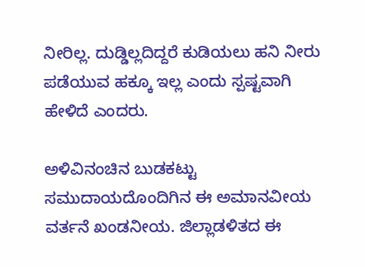ನೀರಿಲ್ಲ. ದುಡ್ಡಿಲ್ಲದಿದ್ದರೆ ಕುಡಿಯಲು ಹನಿ ನೀರು ಪಡೆಯುವ ಹಕ್ಕೂ ಇಲ್ಲ ಎಂದು ಸ್ಪಷ್ಟವಾಗಿ ಹೇಳಿದೆ ಎಂದರು.

ಅಳಿವಿನಂಚಿನ ಬುಡಕಟ್ಟು‌ ಸಮುದಾಯದೊಂದಿಗಿನ ಈ ಅಮಾನವೀಯ ವರ್ತನೆ ಖಂಡನೀಯ. ಜಿಲ್ಲಾಡಳಿತದ ಈ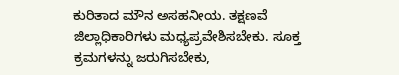ಕುರಿತಾದ ಮೌನ ಅಸಹನೀಯ. ತಕ್ಷಣವೆ ಜಿಲ್ಲಾಧಿಕಾರಿಗಳು ಮಧ್ಯಪ್ರವೇಶಿಸಬೇಕು. ಸೂಕ್ತ ಕ್ರಮಗಳನ್ನು ಜರುಗಿಸಬೇಕು,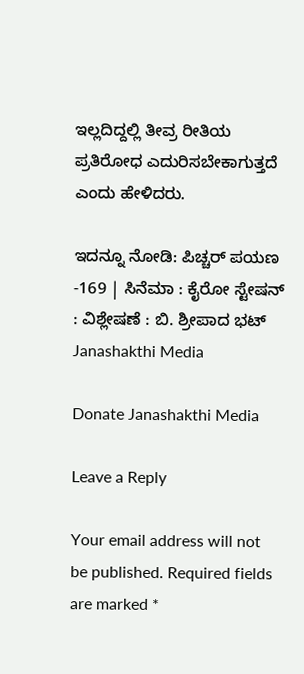ಇಲ್ಲದಿದ್ದಲ್ಲಿ ತೀವ್ರ ರೀತಿಯ ಪ್ರತಿರೋಧ ಎದುರಿಸಬೇಕಾಗುತ್ತದೆ ಎಂದು ಹೇಳಿದರು.

ಇದನ್ನೂ ನೋಡಿ: ಪಿಚ್ಚರ್‌ ಪಯಣ -169 | ಸಿನೆಮಾ : ಕೈರೋ ಸ್ಟೇಷನ್ : ವಿಶ್ಲೇಷಣೆ : ಬಿ. ಶ್ರೀಪಾದ ಭಟ್ Janashakthi Media

Donate Janashakthi Media

Leave a Reply

Your email address will not be published. Required fields are marked *